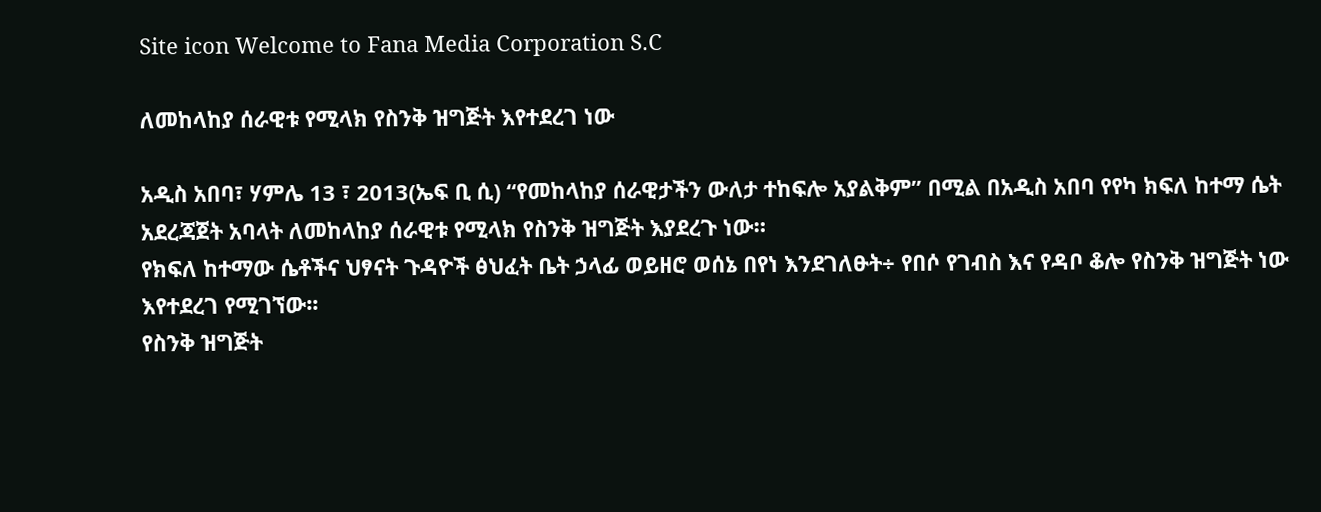Site icon Welcome to Fana Media Corporation S.C

ለመከላከያ ሰራዊቱ የሚላክ የስንቅ ዝግጅት እየተደረገ ነው

አዲስ አበባ፣ ሃምሌ 13 ፣ 2013(ኤፍ ቢ ሲ) “የመከላከያ ሰራዊታችን ውለታ ተከፍሎ አያልቅም” በሚል በአዲስ አበባ የየካ ክፍለ ከተማ ሴት አደረጃጀት አባላት ለመከላከያ ሰራዊቱ የሚላክ የስንቅ ዝግጅት እያደረጉ ነው።
የክፍለ ከተማው ሴቶችና ህፃናት ጉዳዮች ፅህፈት ቤት ኃላፊ ወይዘሮ ወሰኔ በየነ እንደገለፁት÷ የበሶ የገብስ እና የዳቦ ቆሎ የስንቅ ዝግጅት ነው እየተደረገ የሚገኘው፡፡
የስንቅ ዝግጅት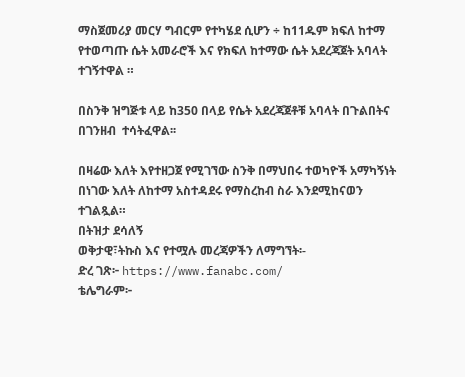ማስጀመሪያ መርሃ ግብርም የተካሄደ ሲሆን ÷ ከ11ዱም ክፍለ ከተማ የተወጣጡ ሴት አመራሮች እና የክፍለ ከተማው ሴት አደረጃጀት አባላት ተገኝተዋል ።

በስንቅ ዝግጅቱ ላይ ከ350 በላይ የሴት አደረጃጀቶቹ አባላት በጉልበትና በገንዘብ  ተሳትፈዋል፡፡

በዛሬው እለት እየተዘጋጀ የሚገኘው ስንቅ በማህበሩ ተወካዮች አማካኝነት በነገው እለት ለከተማ አስተዳደሩ የማስረከብ ስራ እንደሚከናወን ተገልጿል።
በትዝታ ደሳለኝ
ወቅታዊ፣ትኩስ እና የተሟሉ መረጃዎችን ለማግኘት፡-
ድረ ገጽ፦ https://www.fanabc.com/
ቴሌግራም፦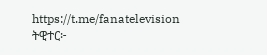https://t.me/fanatelevision
ትዊተር፦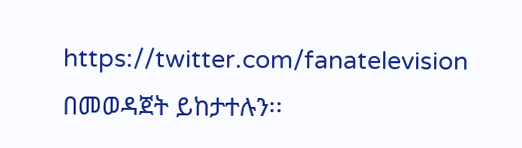https://twitter.com/fanatelevision በመወዳጀት ይከታተሉን፡፡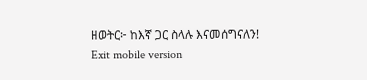ዘወትር፦ ከእኛ ጋር ስላሉ እናመሰግናለን!
Exit mobile version